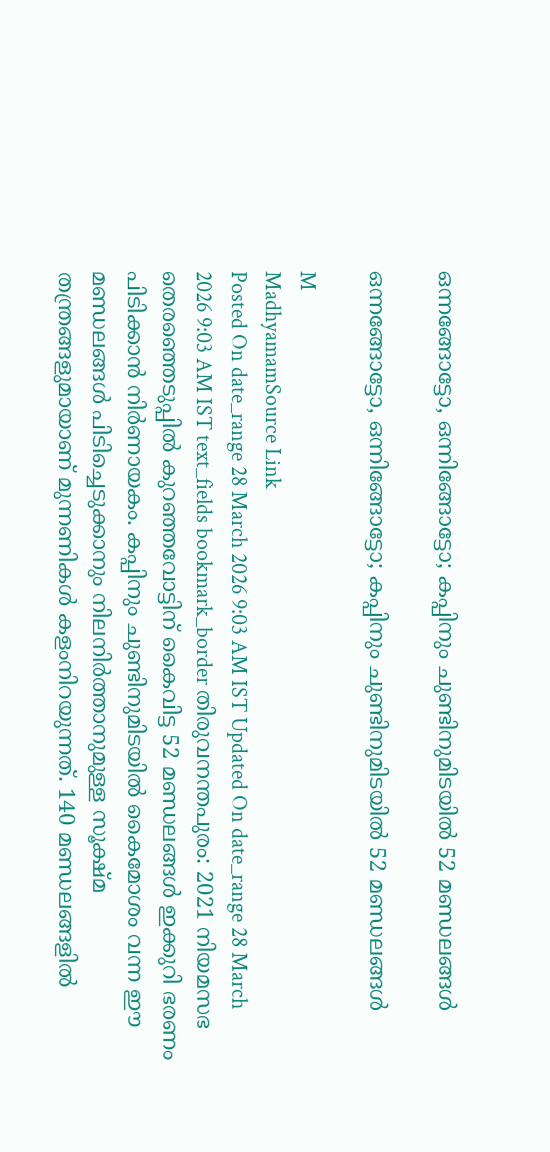ഒന്നങ്ങോട്ടോ, ഒന്നിങ്ങോട്ടോ; കപ്പിനും ചുണ്ടിനുമിടയിൽ 52 മണ്ഡലങ്ങൾ

ഒന്നങ്ങോട്ടോ, ഒന്നിങ്ങോട്ടോ; കപ്പിനും ചുണ്ടിനുമിടയിൽ 52 മണ്ഡലങ്ങൾ

M
MadhyamamSource Link
Posted On date_range 28 March 2026 9:03 AM IST Updated On date_range 28 March 2026 9:03 AM IST text_fields bookmark_border തിരുവനന്തപുരം: 2021 നിയമസഭ തെരഞ്ഞെടുപ്പിൽ കുറഞ്ഞവോട്ടിന് കൈവിട്ട 52 മണ്ഡലങ്ങൾ ഇക്കുറി ഭരണം പിടിക്കാൻ നിർണായകം. കപ്പിനും ചുണ്ടിനുമിടയിൽ കൈമോശം വന്ന ഈ മണ്ഡലങ്ങൾ പിടിച്ചെടുക്കാനും നിലനിർത്താനുമുള്ള സൂക്ഷ്മ തന്ത്രങ്ങളുമായാണ് മുന്നണികൾ കളംനിറയുന്നത്. 140 മണ്ഡലങ്ങളിൽ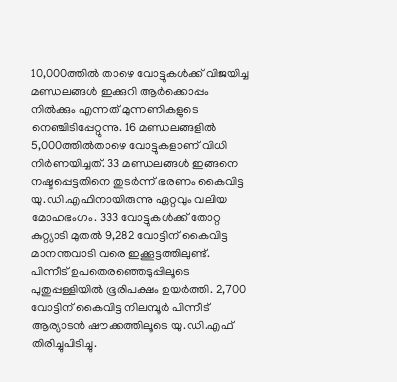10,000ത്തിൽ താഴെ വോട്ടുകൾക്ക് വിജയിച്ച മണ്ഡലങ്ങൾ ഇക്കുറി ആർക്കൊപ്പം നിൽക്കും എന്നത് മുന്നണികളുടെ നെഞ്ചിടിപ്പേറ്റുന്നു. 16 മണ്ഡലങ്ങളിൽ 5,000ത്തിൽതാഴെ വോട്ടുകളാണ് വിധി നിർണയിച്ചത്. 33 മണ്ഡലങ്ങൾ ഇങ്ങനെ നഷ്ടപ്പെട്ടതിനെ തുടർന്ന് ഭരണം കൈവിട്ട യു.ഡി.എഫിനായിരുന്നു ഏറ്റവും വലിയ മോഹഭംഗം. 333 വോട്ടുകൾക്ക് തോറ്റ കുറ്റ്യാടി മുതൽ 9,282 വോട്ടിന് കൈവിട്ട മാനന്തവാടി വരെ ഇക്കൂട്ടത്തിലുണ്ട്. പിന്നീട് ഉപതെരഞ്ഞെടുപ്പിലൂടെ പുതുപ്പള്ളിയിൽ ഭൂരിപക്ഷം ഉയർത്തി. 2,700 വോട്ടിന് കൈവിട്ട നിലമ്പൂർ പിന്നീട് ആര്യാടൻ ഷൗക്കത്തിലൂടെ യു.ഡി.എഫ് തിരിച്ചുപിടിച്ചു.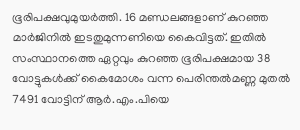ഭൂരിപക്ഷവുമുയർത്തി. 16 മണ്ഡലങ്ങളാണ് കുറഞ്ഞ മാർജിനിൽ ഇടതുമുന്നണിയെ കൈവിട്ടത്. ഇതിൽ സംസ്ഥാനത്തെ ഏറ്റവും കുറഞ്ഞ ഭൂരിപക്ഷമായ 38 വോട്ടുകൾക്ക് കൈമോശം വന്ന പെരിന്തൽമണ്ണ മുതൽ 7491 വോട്ടിന് ആർ.എം.പിയെ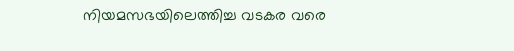നിയമസഭയിലെത്തിച്ച വടകര വരെ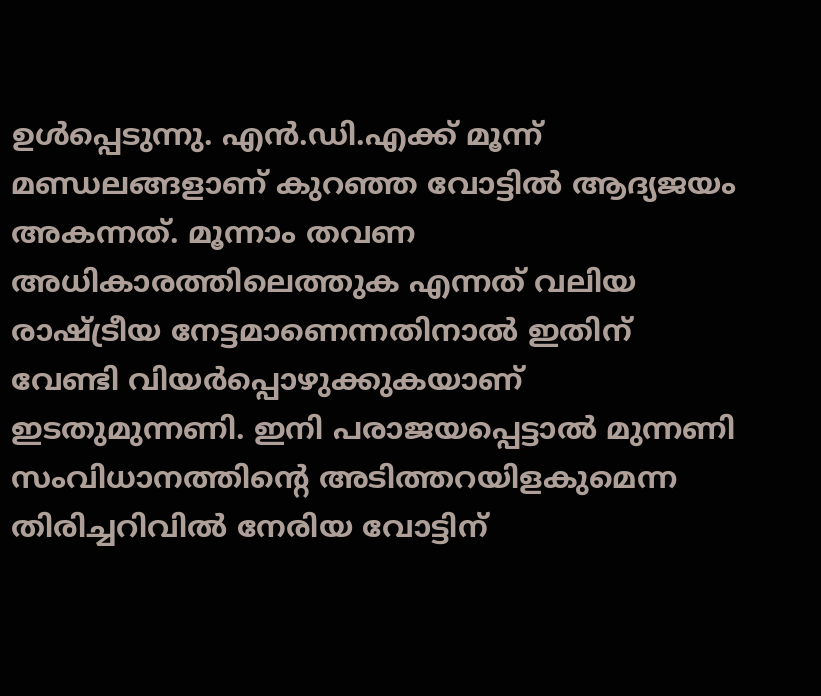ഉൾപ്പെടുന്നു. എൻ.ഡി.എക്ക് മൂന്ന് മണ്ഡലങ്ങളാണ് കുറഞ്ഞ വോട്ടിൽ ആദ്യജയം അകന്നത്. മൂന്നാം തവണ അധികാരത്തിലെത്തുക എന്നത് വലിയ രാഷ്ട്രീയ നേട്ടമാണെന്നതിനാൽ ഇതിന് വേണ്ടി വിയർപ്പൊഴുക്കുകയാണ് ഇടതുമുന്നണി. ഇനി പരാജയപ്പെട്ടാൽ മുന്നണി സംവിധാനത്തിന്‍റെ അടിത്തറയിളകുമെന്ന തിരിച്ചറിവിൽ നേരിയ വോട്ടിന്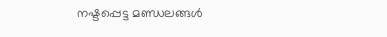നഷ്ടപ്പെട്ട മണ്ഡലങ്ങൾ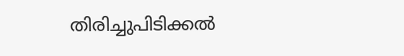തിരിച്ചുപിടിക്കൽ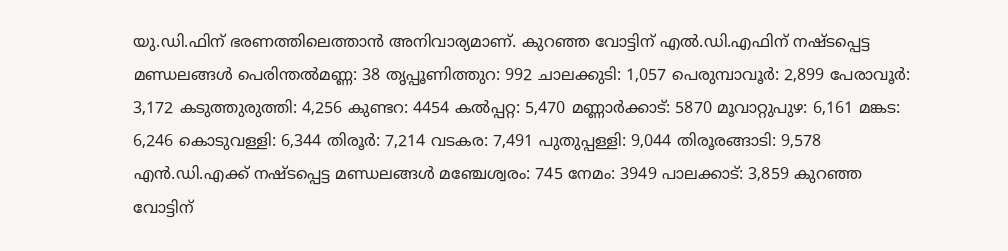യു.ഡി.ഫിന് ഭരണത്തിലെത്താൻ അനിവാര്യമാണ്. കുറഞ്ഞ വോട്ടിന് എൽ.ഡി.എഫിന് നഷ്ടപ്പെട്ട മണ്ഡലങ്ങൾ പെരിന്തൽമണ്ണ: 38 തൃപ്പൂണിത്തുറ: 992 ചാലക്കുടി: 1,057 പെരുമ്പാവൂർ: 2,899 പേരാവൂർ: 3,172 കടുത്തുരുത്തി: 4,256 കുണ്ടറ: 4454 കൽപ്പറ്റ: 5,470 മണ്ണാർക്കാട്: 5870 മൂവാറ്റുപുഴ: 6,161 മങ്കട: 6,246 കൊടുവള്ളി: 6,344 തിരൂർ: 7,214 വടകര: 7,491 പുതുപ്പള്ളി: 9,044 തിരൂരങ്ങാടി: 9,578 എൻ.ഡി.എക്ക് നഷ്ടപ്പെട്ട മണ്ഡലങ്ങൾ മഞ്ചേശ്വരം: 745 നേമം: 3949 പാലക്കാട്: 3,859 കുറഞ്ഞ വോട്ടിന്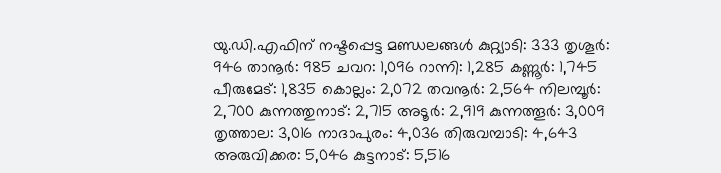യു.ഡി.എഫിന് നഷ്ടപ്പെട്ട മണ്ഡലങ്ങൾ കുറ്റ്യാടി: 333 തൃശൂർ: 946 താനൂർ: 985 ചവറ: 1,096 റാന്നി: 1,285 കണ്ണൂർ: 1,745 പീരുമേട്: 1,835 കൊല്ലം: 2,072 തവനൂർ: 2,564 നിലമ്പൂർ: 2,700 കുന്നത്തുനാട്: 2,715 അടൂർ: 2,919 കുന്നത്തൂർ: 3,009 തൃത്താല: 3,016 നാദാപുരം: 4,036 തിരുവമ്പാടി: 4,643 അരുവിക്കര: 5,046 കുട്ടനാട്: 5,516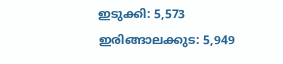ഇടുക്കി: 5,573 ഇരിങ്ങാലക്കുട: 5,949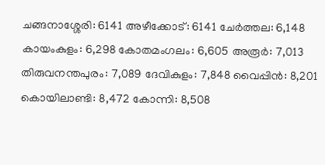ചങ്ങനാശ്ശേരി: 6141 അഴീക്കോട്: 6141 ചേർത്തല: 6,148 കായംകുളം: 6,298 കോതമംഗലം: 6,605 അരൂർ: 7,013 തിരുവനന്തപുരം: 7,089 ദേവികുളം: 7,848 വൈപ്പിൻ: 8,201 കൊയിലാണ്ടി: 8,472 കോന്നി: 8,508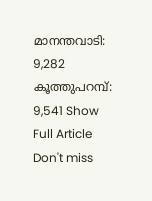മാനന്തവാടി: 9,282 കൂത്തുപറമ്പ്: 9,541 Show Full Article Don't miss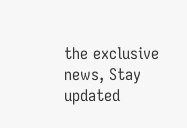the exclusive news, Stay updated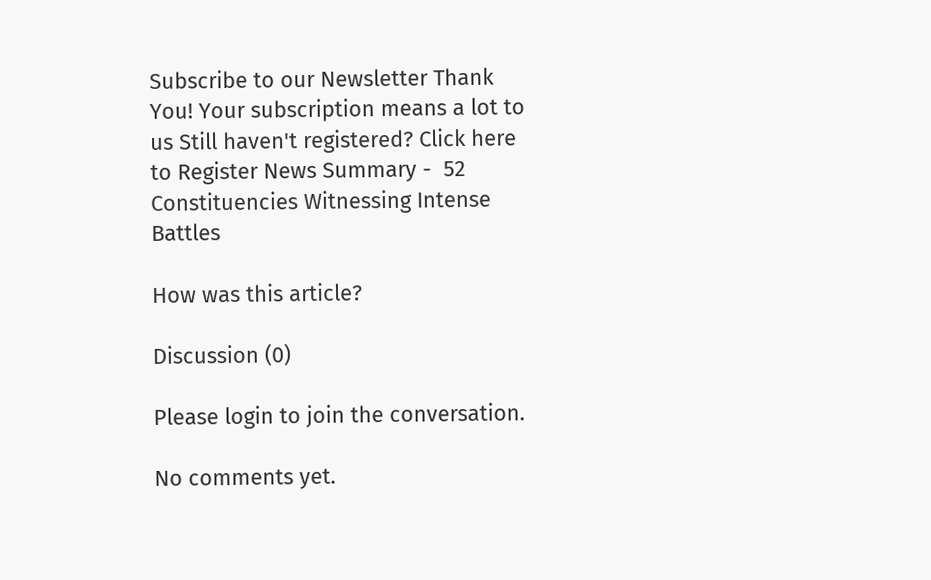Subscribe to our Newsletter Thank You! Your subscription means a lot to us Still haven't registered? Click here to Register News Summary -  52 Constituencies Witnessing Intense Battles

How was this article?

Discussion (0)

Please login to join the conversation.

No comments yet.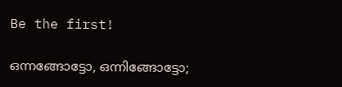Be the first!

ഒന്നങ്ങോട്ടോ, ഒന്നിങ്ങോട്ടോ;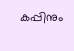കപ്പിനും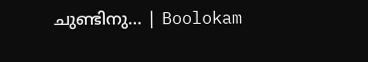ചുണ്ടിനു… | Boolokam